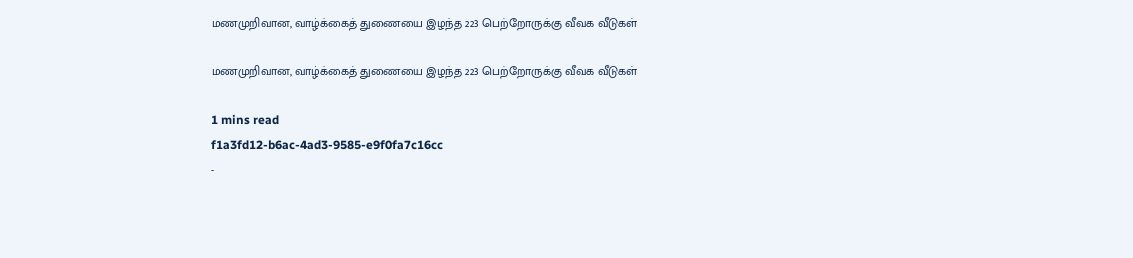மணமுறிவான, வாழ்க்கைத் துணையை இழந்த 223 பெற்றோருக்கு வீவக வீடுகள்

மணமுறிவான, வாழ்க்கைத் துணையை இழந்த 223 பெற்றோருக்கு வீவக வீடுகள்

1 mins read
f1a3fd12-b6ac-4ad3-9585-e9f0fa7c16cc
-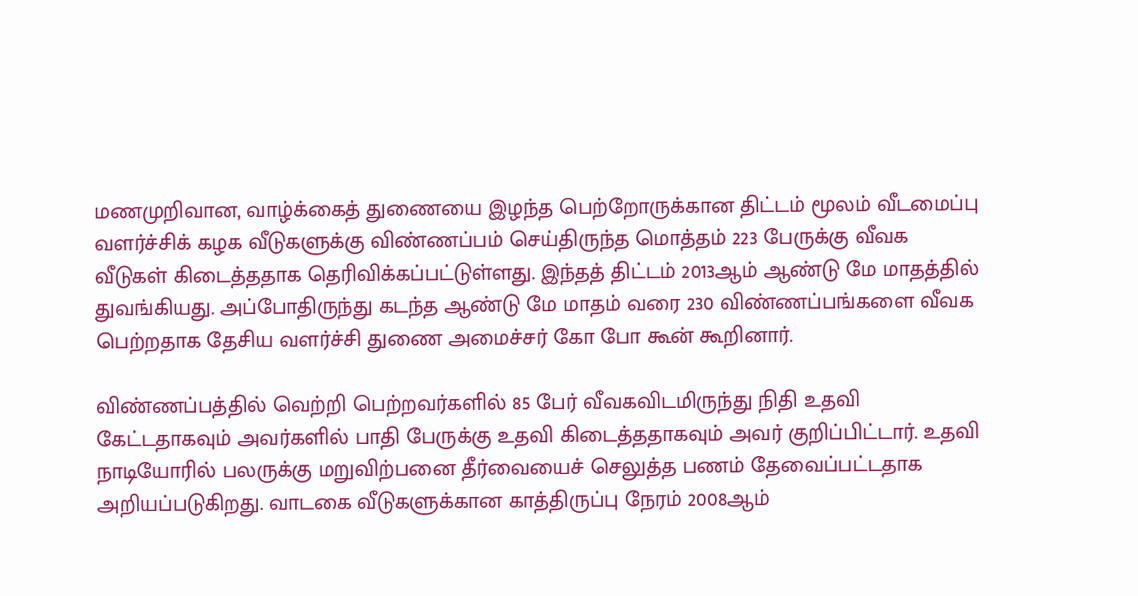மணமுறிவான, வாழ்க்கைத் துணையை இழந்த பெற்றோருக்கான திட்டம் மூலம் வீடமைப்பு வளர்ச்சிக் கழக வீடுகளுக்கு விண்ணப்பம் செய்திருந்த மொத்தம் 223 பேருக்கு வீவக வீடுகள் கிடைத்ததாக தெரிவிக்கப்பட்டுள்ளது. இந்தத் திட்டம் 2013ஆம் ஆண்டு மே மாதத்தில் துவங்கியது. அப்போதிருந்து கடந்த ஆண்டு மே மாதம் வரை 230 விண்ணப்பங்களை வீவக பெற்றதாக தேசிய வளர்ச்சி துணை அமைச்சர் கோ போ கூன் கூறினார்.

விண்ணப்பத்தில் வெற்றி பெற்றவர்களில் 85 பேர் வீவகவிடமிருந்து நிதி உதவி கேட்டதாகவும் அவர்களில் பாதி பேருக்கு உதவி கிடைத்ததாகவும் அவர் குறிப்பிட்டார். உதவி நாடியோரில் பலருக்கு மறுவிற்பனை தீர்வையைச் செலுத்த பணம் தேவைப்பட்டதாக அறியப்படுகிறது. வாடகை வீடுகளுக்கான காத்திருப்பு நேரம் 2008ஆம்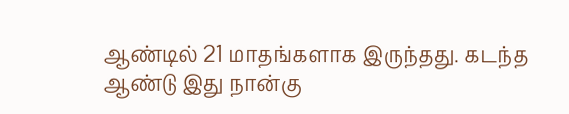ஆண்டில் 21 மாதங்களாக இருந்தது. கடந்த ஆண்டு இது நான்கு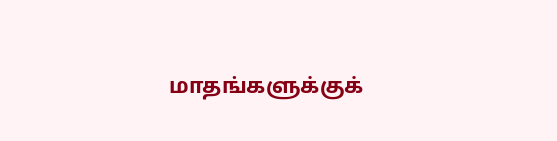மாதங்களுக்குக்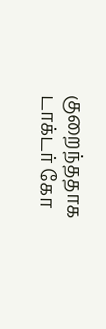குறைந்ததாக டாக்டர் கோ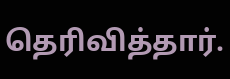தெரிவித்தார்.